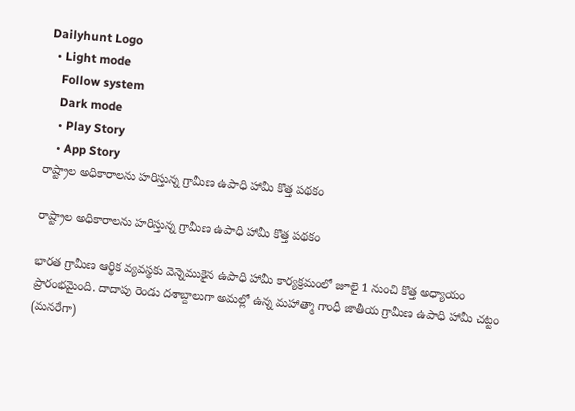Dailyhunt Logo
  • Light mode
    Follow system
    Dark mode
    • Play Story
    • App Story
రాష్ట్రాల అధికారాలను హరిస్తున్న గ్రామీణ ఉపాధి హామీ కొత్త పథకం

రాష్ట్రాల అధికారాలను హరిస్తున్న గ్రామీణ ఉపాధి హామీ కొత్త పథకం

భారత గ్రామీణ ఆర్థిక వ్యవస్థకు వెన్నెముకైన ఉపాధి హామీ కార్యక్రమంలో జూలై 1 నుంచి కొత్త అధ్యాయం ప్రారంభమైంది. దాదాపు రెండు దశాబ్దాలుగా అమల్లో ఉన్న మహాత్మా గాంధీ జాతీయ గ్రామీణ ఉపాధి హామీ చట్టం (మనరేగా)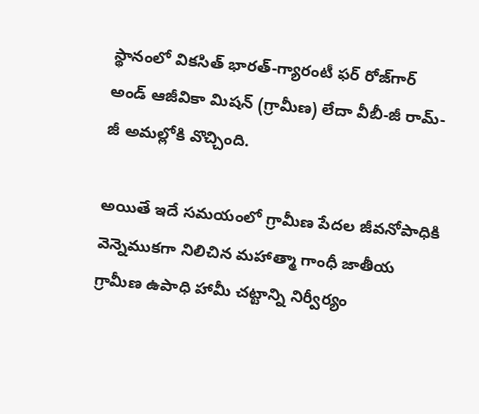స్థానంలో వికసిత్ భారత్-గ్యారంటీ ఫర్ రోజ్‌గార్ అండ్ ఆజీవికా మిషన్ (గ్రామీణ) లేదా వీబీ-జీ రామ్-జీ అమల్లోకి వొచ్చింది.

అయితే ఇదే సమయంలో గ్రామీణ పేదల జీవనోపాధికి వెన్నెముకగా నిలిచిన మహాత్మా గాంధీ జాతీయ గ్రామీణ ఉపాధి హామీ చట్టాన్ని నిర్వీర్యం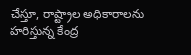చేస్తూ, రాష్ట్రాల అధికారాలను హరిస్తున్న కేంద్ర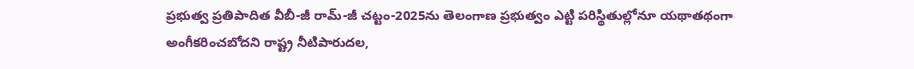ప్రభుత్వ ప్రతిపాదిత వీబీ-జీ రామ్-జీ చట్టం-2025ను తెలంగాణ ప్రభుత్వం ఎట్టి పరిస్థితుల్లోనూ యథాతథంగా అంగీకరించబోదని రాష్ట్ర నీటిపారుదల,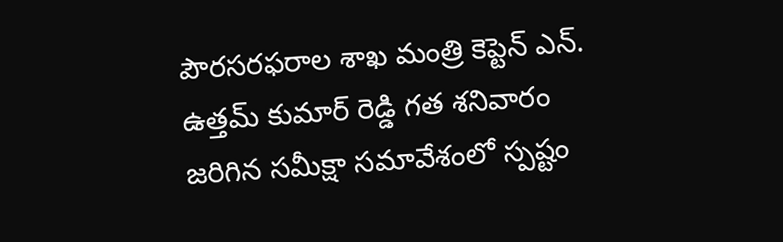పౌరసరఫరాల శాఖ మంత్రి కెప్టెన్ ఎన్. ఉత్తమ్ కుమార్ రెడ్డి గత శనివారం జరిగిన సమీక్షా సమావేశంలో స్పష్టం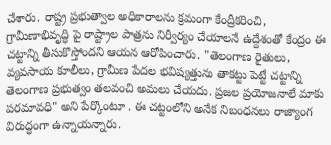చేశారు. రాష్ట్ర ప్రభుత్వాల అధికారాలను క్రమంగా కేంద్రీకరించి, గ్రామీణాభివృద్ధి పై రాష్ట్రాల పాత్రను నిర్వీర్యం చేయాలనే ఉద్దేశంతో కేంద్రం ఈ చట్టాన్ని తీసుకొస్తోందని ఆయన ఆరోపించారు. "తెలంగాణ రైతులు, వ్యవసాయ కూలీలు, గ్రామీణ పేదల భవిష్యత్తును తాకట్టు పెట్టే చట్టాన్ని తెలంగాణ ప్రభుత్వం తలవంచి అమలు చేయదు. ప్రజల ప్రయోజనాలే మాకు పరమావధి" అని పేర్కొంటూ . ఈ చట్టంలోని అనేక నిబంధనలు రాజ్యాంగ విరుద్ధంగా ఉన్నాయన్నారు.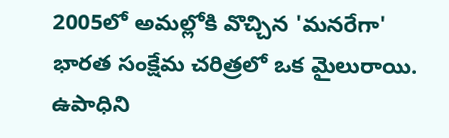2005లో అమల్లోకి వొచ్చిన 'మనరేగా' భారత సంక్షేమ చరిత్రలో ఒక మైలురాయి. ఉపాధిని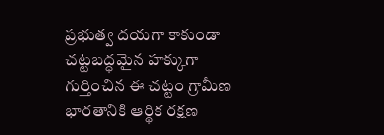ప్రభుత్వ దయగా కాకుండా చట్టబద్ధమైన హక్కుగా గుర్తించిన ఈ చట్టం గ్రామీణ భారతానికి ఆర్థిక రక్షణ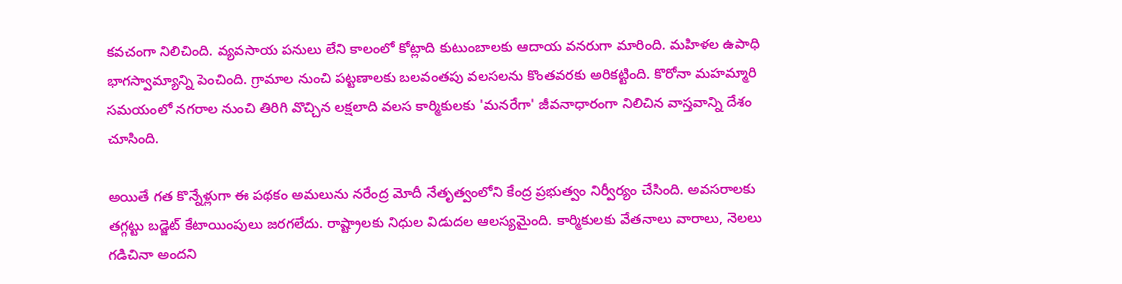కవచంగా నిలిచింది. వ్యవసాయ పనులు లేని కాలంలో కోట్లాది కుటుంబాలకు ఆదాయ వనరుగా మారింది. మహిళల ఉపాధి భాగస్వామ్యాన్ని పెంచింది. గ్రామాల నుంచి పట్టణాలకు బలవంతపు వలసలను కొంతవరకు అరికట్టింది. కొరోనా మహమ్మారి సమయంలో నగరాల నుంచి తిరిగి వొచ్చిన లక్షలాది వలస కార్మికులకు 'మనరేగా' జీవనాధారంగా నిలిచిన వాస్తవాన్ని దేశం చూసింది.

అయితే గత కొన్నేళ్లుగా ఈ పథకం అమలును నరేంద్ర మోదీ నేతృత్వంలోని కేంద్ర ప్రభుత్వం నిర్వీర్యం చేసింది. అవసరాలకు తగ్గట్టు బడ్జెట్ కేటాయింపులు జరగలేదు. రాష్ట్రాలకు నిధుల విడుదల ఆలస్యమైంది. కార్మికులకు వేతనాలు వారాలు, నెలలు గడిచినా అందని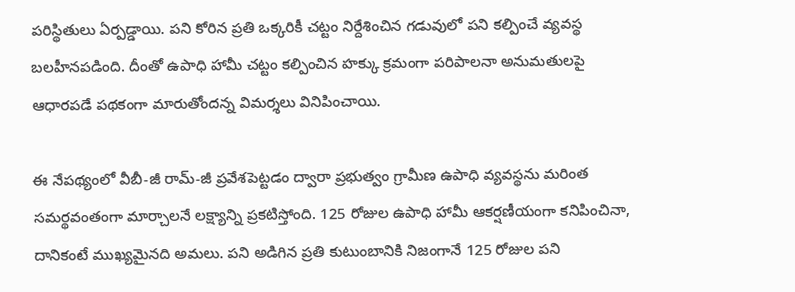పరిస్థితులు ఏర్పడ్డాయి. పని కోరిన ప్రతి ఒక్కరికీ చట్టం నిర్దేశించిన గడువులో పని కల్పించే వ్యవస్థ బలహీనపడింది. దీంతో ఉపాధి హామీ చట్టం కల్పించిన హక్కు క్రమంగా పరిపాలనా అనుమతులపై ఆధారపడే పథకంగా మారుతోందన్న విమర్శలు వినిపించాయి.

ఈ నేపథ్యంలో వీబీ-జీ రామ్-జీ ప్రవేశపెట్టడం ద్వారా ప్రభుత్వం గ్రామీణ ఉపాధి వ్యవస్థను మరింత సమర్థవంతంగా మార్చాలనే లక్ష్యాన్ని ప్రకటిస్తోంది. 125 రోజుల ఉపాధి హామీ ఆకర్షణీయంగా కనిపించినా, దానికంటే ముఖ్యమైనది అమలు. పని అడిగిన ప్రతి కుటుంబానికి నిజంగానే 125 రోజుల పని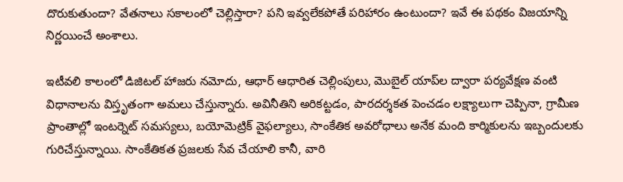దొరుకుతుందా? వేతనాలు సకాలంలో చెల్లిస్తారా? పని ఇవ్వలేకపోతే పరిహారం ఉంటుందా? ఇవే ఈ పథకం విజయాన్ని నిర్ణయించే అంశాలు.

ఇటీవలి కాలంలో డిజిటల్ హాజరు నమోదు, ఆధార్ ఆధారిత చెల్లింపులు, మొబైల్ యాప్‌ల ద్వారా పర్యవేక్షణ వంటి విధానాలను విస్తృతంగా అమలు చేస్తున్నారు. అవినీతిని అరికట్టడం, పారదర్శకత పెంచడం లక్ష్యాలుగా చెప్పినా, గ్రామీణ ప్రాంతాల్లో ఇంటర్నెట్ సమస్యలు, బయోమెట్రిక్ వైఫల్యాలు, సాంకేతిక అవరోధాలు అనేక మంది కార్మికులను ఇబ్బందులకు గురిచేస్తున్నాయి. సాంకేతికత ప్రజలకు సేవ చేయాలి కానీ, వారి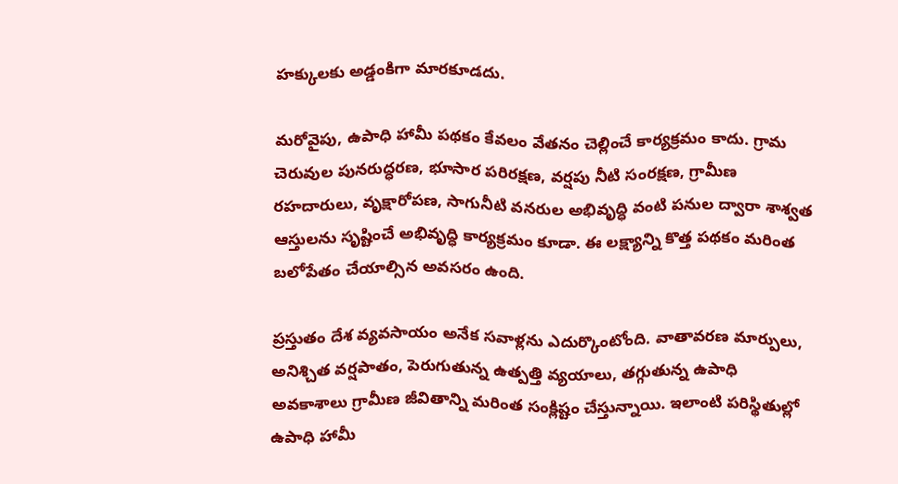హక్కులకు అడ్డంకిగా మారకూడదు.

మరోవైపు, ఉపాధి హామీ పథకం కేవలం వేతనం చెల్లించే కార్యక్రమం కాదు. గ్రామ చెరువుల పునరుద్ధరణ, భూసార పరిరక్షణ, వర్షపు నీటి సంరక్షణ, గ్రామీణ రహదారులు, వృక్షారోపణ, సాగునీటి వనరుల అభివృద్ధి వంటి పనుల ద్వారా శాశ్వత ఆస్తులను సృష్టించే అభివృద్ధి కార్యక్రమం కూడా. ఈ లక్ష్యాన్ని కొత్త పథకం మరింత బలోపేతం చేయాల్సిన అవసరం ఉంది.

ప్రస్తుతం దేశ వ్యవసాయం అనేక సవాళ్లను ఎదుర్కొంటోంది. వాతావరణ మార్పులు, అనిశ్చిత వర్షపాతం, పెరుగుతున్న ఉత్పత్తి వ్యయాలు, తగ్గుతున్న ఉపాధి అవకాశాలు గ్రామీణ జీవితాన్ని మరింత సంక్లిష్టం చేస్తున్నాయి. ఇలాంటి పరిస్థితుల్లో ఉపాధి హామీ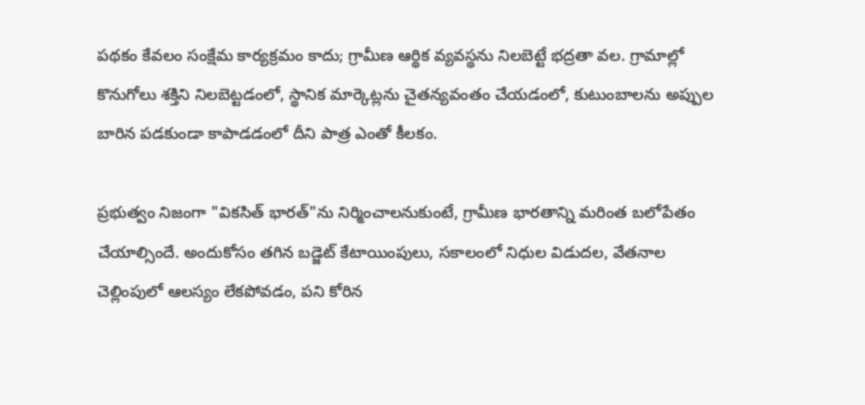పథకం కేవలం సంక్షేమ కార్యక్రమం కాదు; గ్రామీణ ఆర్థిక వ్యవస్థను నిలబెట్టే భద్రతా వల. గ్రామాల్లో కొనుగోలు శక్తిని నిలబెట్టడంలో, స్థానిక మార్కెట్లను చైతన్యవంతం చేయడంలో, కుటుంబాలను అప్పుల బారిన పడకుండా కాపాడడంలో దీని పాత్ర ఎంతో కీలకం.

ప్రభుత్వం నిజంగా "వికసిత్ భారత్"ను నిర్మించాలనుకుంటే, గ్రామీణ భారతాన్ని మరింత బలోపేతం చేయాల్సిందే. అందుకోసం తగిన బడ్జెట్ కేటాయింపులు, సకాలంలో నిధుల విడుదల, వేతనాల చెల్లింపులో ఆలస్యం లేకపోవడం, పని కోరిన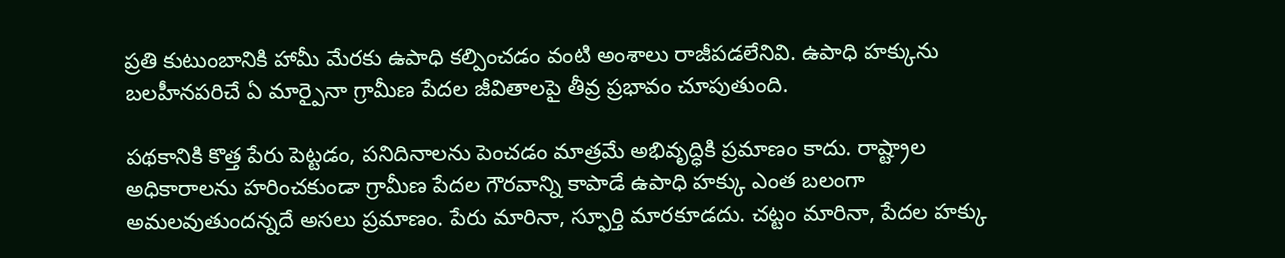ప్రతి కుటుంబానికి హామీ మేరకు ఉపాధి కల్పించడం వంటి అంశాలు రాజీపడలేనివి. ఉపాధి హక్కును బలహీనపరిచే ఏ మార్పైనా గ్రామీణ పేదల జీవితాలపై తీవ్ర ప్రభావం చూపుతుంది.

పథకానికి కొత్త పేరు పెట్టడం, పనిదినాలను పెంచడం మాత్రమే అభివృద్ధికి ప్రమాణం కాదు. రాష్ట్రాల అధికారాలను హరించకుండా గ్రామీణ పేదల గౌరవాన్ని కాపాడే ఉపాధి హక్కు ఎంత బలంగా అమలవుతుందన్నదే అసలు ప్రమాణం. పేరు మారినా, స్ఫూర్తి మారకూడదు. చట్టం మారినా, పేదల హక్కు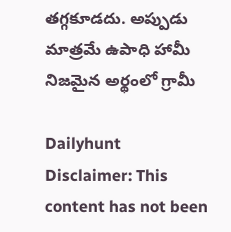తగ్గకూడదు. అప్పుడు మాత్రమే ఉపాధి హామీ నిజమైన అర్థంలో గ్రామీ

Dailyhunt
Disclaimer: This content has not been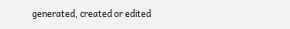generated, created or edited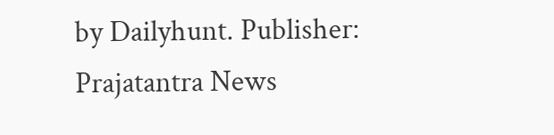by Dailyhunt. Publisher: Prajatantra News